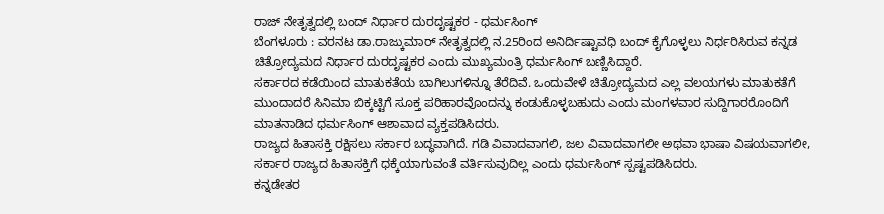ರಾಜ್ ನೇತೃತ್ವದಲ್ಲಿ ಬಂದ್ ನಿರ್ಧಾರ ದುರದೃಷ್ಟಕರ - ಧರ್ಮಸಿಂಗ್
ಬೆಂಗಳೂರು : ವರನಟ ಡಾ.ರಾಜ್ಕುಮಾರ್ ನೇತೃತ್ವದಲ್ಲಿ ನ.25ರಿಂದ ಅನಿರ್ದಿಷ್ಟಾವಧಿ ಬಂದ್ ಕೈಗೊಳ್ಳಲು ನಿರ್ಧರಿಸಿರುವ ಕನ್ನಡ ಚಿತ್ರೋದ್ಯಮದ ನಿರ್ಧಾರ ದುರದೃಷ್ಟಕರ ಎಂದು ಮುಖ್ಯಮಂತ್ರಿ ಧರ್ಮಸಿಂಗ್ ಬಣ್ಣಿಸಿದ್ದಾರೆ.
ಸರ್ಕಾರದ ಕಡೆಯಿಂದ ಮಾತುಕತೆಯ ಬಾಗಿಲುಗಳಿನ್ನೂ ತೆರೆದಿವೆ. ಒಂದುವೇಳೆ ಚಿತ್ರೋದ್ಯಮದ ಎಲ್ಲ ವಲಯಗಳು ಮಾತುಕತೆಗೆ ಮುಂದಾದರೆ ಸಿನಿಮಾ ಬಿಕ್ಕಟ್ಟಿಗೆ ಸೂಕ್ತ ಪರಿಹಾರವೊಂದನ್ನು ಕಂಡುಕೊಳ್ಳಬಹುದು ಎಂದು ಮಂಗಳವಾರ ಸುದ್ದಿಗಾರರೊಂದಿಗೆ ಮಾತನಾಡಿದ ಧರ್ಮಸಿಂಗ್ ಆಶಾವಾದ ವ್ಯಕ್ತಪಡಿಸಿದರು.
ರಾಜ್ಯದ ಹಿತಾಸಕ್ತಿ ರಕ್ಷಿಸಲು ಸರ್ಕಾರ ಬದ್ಧವಾಗಿದೆ. ಗಡಿ ವಿವಾದವಾಗಲಿ, ಜಲ ವಿವಾದವಾಗಲೀ ಅಥವಾ ಭಾಷಾ ವಿಷಯವಾಗಲೀ, ಸರ್ಕಾರ ರಾಜ್ಯದ ಹಿತಾಸಕ್ತಿಗೆ ಧಕ್ಕೆಯಾಗುವಂತೆ ವರ್ತಿಸುವುದಿಲ್ಲ ಎಂದು ಧರ್ಮಸಿಂಗ್ ಸ್ಪಷ್ಟಪಡಿಸಿದರು.
ಕನ್ನಡೇತರ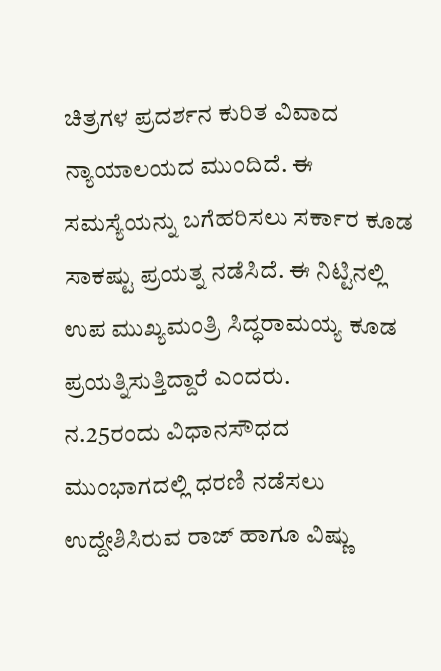ಚಿತ್ರಗಳ ಪ್ರದರ್ಶನ ಕುರಿತ ವಿವಾದ ನ್ಯಾಯಾಲಯದ ಮುಂದಿದೆ. ಈ ಸಮಸ್ಯೆಯನ್ನು ಬಗೆಹರಿಸಲು ಸರ್ಕಾರ ಕೂಡ ಸಾಕಷ್ಟು ಪ್ರಯತ್ನ ನಡೆಸಿದೆ. ಈ ನಿಟ್ಟಿನಲ್ಲಿ ಉಪ ಮುಖ್ಯಮಂತ್ರಿ ಸಿದ್ಧರಾಮಯ್ಯ ಕೂಡ ಪ್ರಯತ್ನಿಸುತ್ತಿದ್ದಾರೆ ಎಂದರು.
ನ.25ರಂದು ವಿಧಾನಸೌಧದ ಮುಂಭಾಗದಲ್ಲಿ ಧರಣಿ ನಡೆಸಲು ಉದ್ದೇಶಿಸಿರುವ ರಾಜ್ ಹಾಗೂ ವಿಷ್ಣು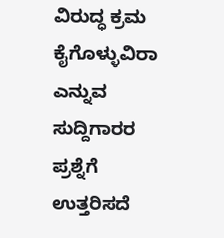ವಿರುದ್ಧ ಕ್ರಮ ಕೈಗೊಳ್ಳುವಿರಾ ಎನ್ನುವ ಸುದ್ದಿಗಾರರ ಪ್ರಶ್ನೆಗೆ ಉತ್ತರಿಸದೆ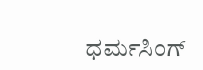ಧರ್ಮಸಿಂಗ್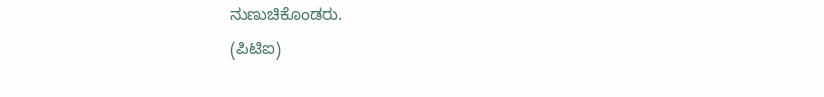ನುಣುಚಿಕೊಂಡರು.
(ಪಿಟಿಐ)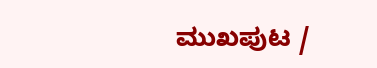ಮುಖಪುಟ /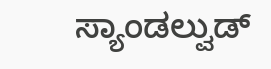ಸ್ಯಾಂಡಲ್ವುಡ್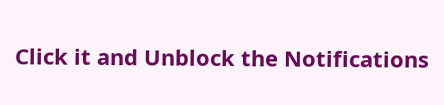Click it and Unblock the Notifications